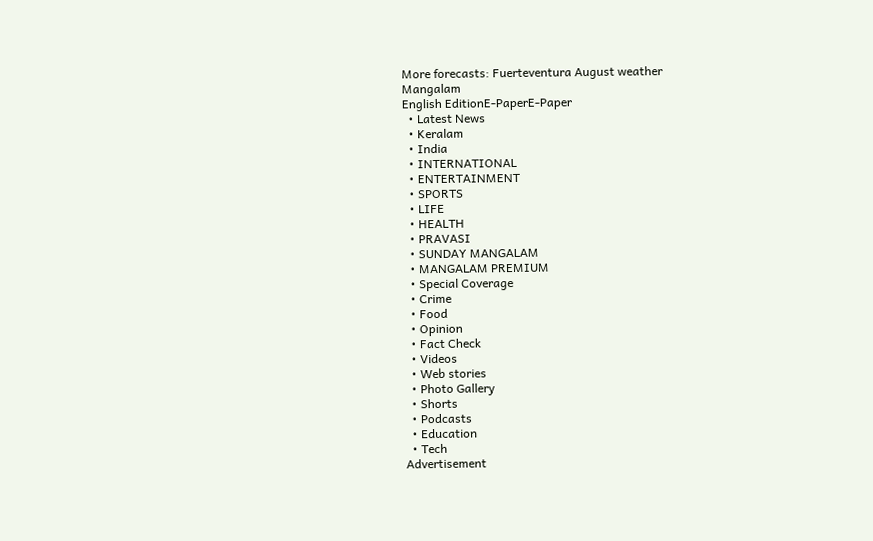More forecasts: Fuerteventura August weather
Mangalam
English EditionE-PaperE-Paper
  • Latest News
  • Keralam
  • India
  • INTERNATIONAL
  • ENTERTAINMENT
  • SPORTS
  • LIFE
  • HEALTH
  • PRAVASI
  • SUNDAY MANGALAM
  • MANGALAM PREMIUM
  • Special Coverage
  • Crime
  • Food
  • Opinion
  • Fact Check
  • Videos
  • Web stories
  • Photo Gallery
  • Shorts
  • Podcasts
  • Education
  • Tech
Advertisement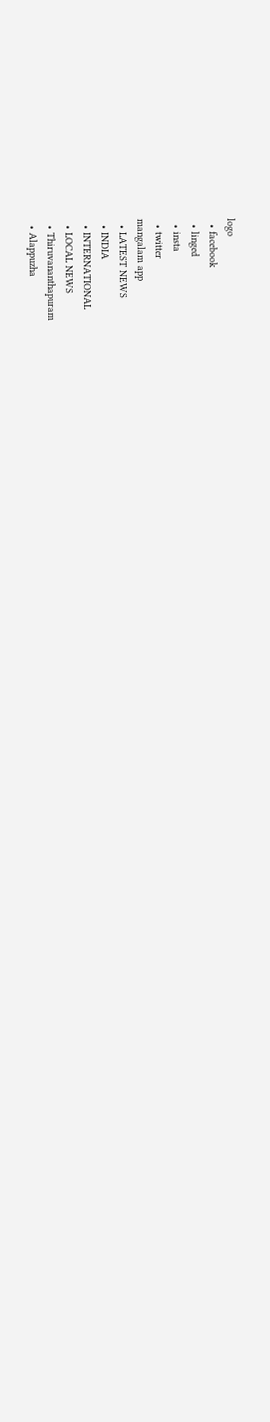logo
  • facebook
  • linged
  • insta
  • twitter
mangalam app
  • LATEST NEWS
  • INDIA
  • INTERNATIONAL
  • LOCAL NEWS
  • Thiruvananthapuram
  • Alappuzha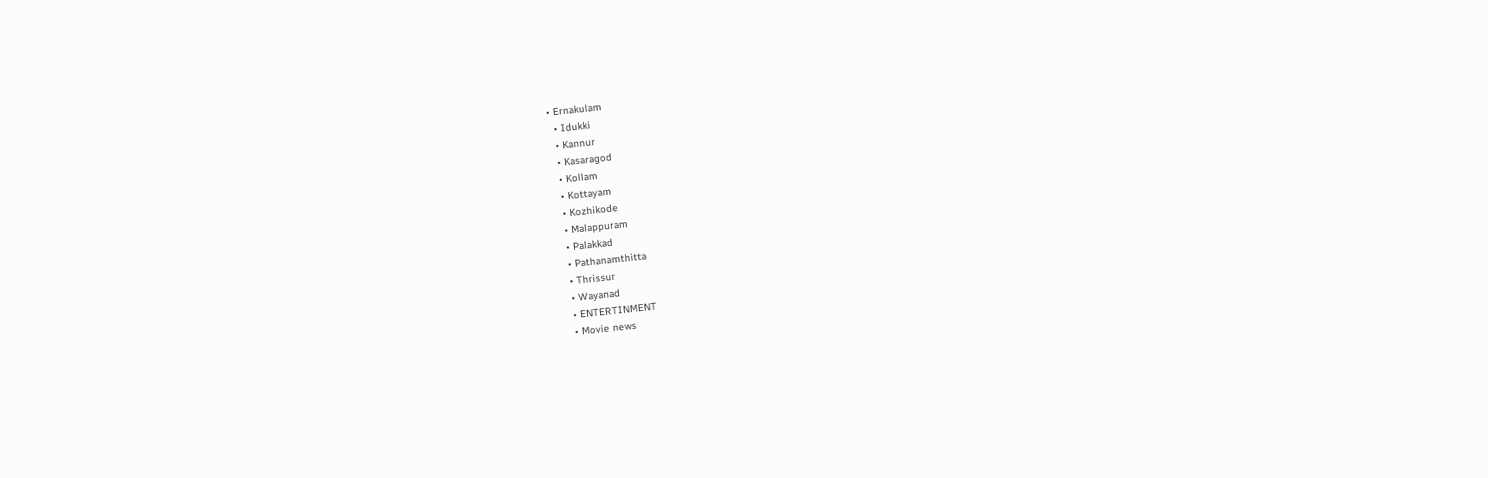• Ernakulam
  • Idukki
  • Kannur
  • Kasaragod
  • Kollam
  • Kottayam
  • Kozhikode
  • Malappuram
  • Palakkad
  • Pathanamthitta
  • Thrissur
  • Wayanad
  • ENTERTINMENT
  • Movie news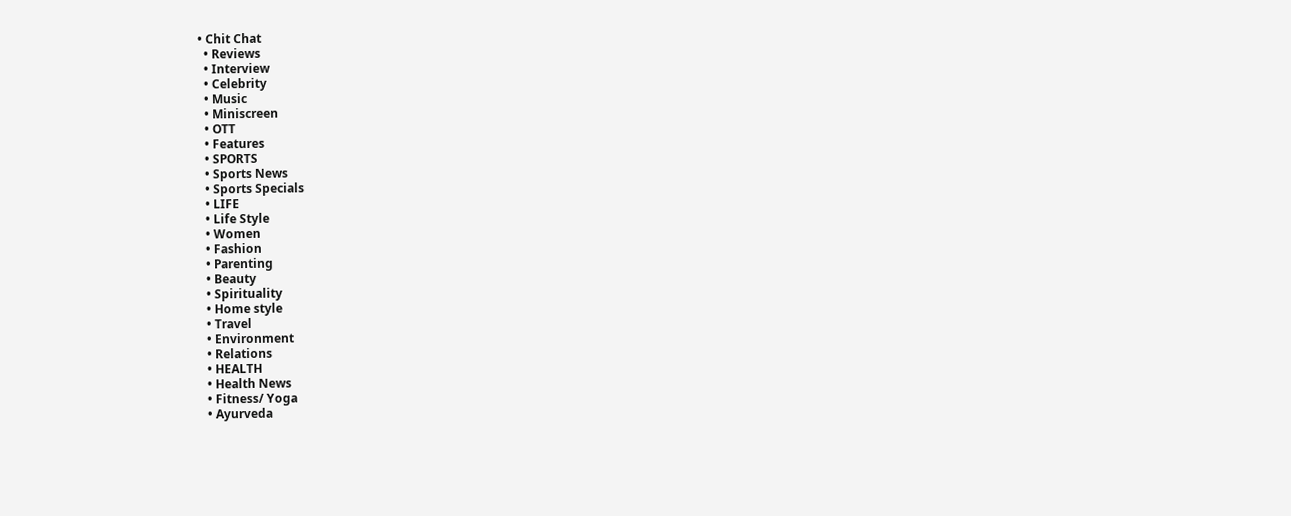• Chit Chat
  • Reviews
  • Interview
  • Celebrity
  • Music
  • Miniscreen
  • OTT
  • Features
  • SPORTS
  • Sports News
  • Sports Specials
  • LIFE
  • Life Style
  • Women
  • Fashion
  • Parenting
  • Beauty
  • Spirituality
  • Home style
  • Travel
  • Environment
  • Relations
  • HEALTH
  • Health News
  • Fitness/ Yoga
  • Ayurveda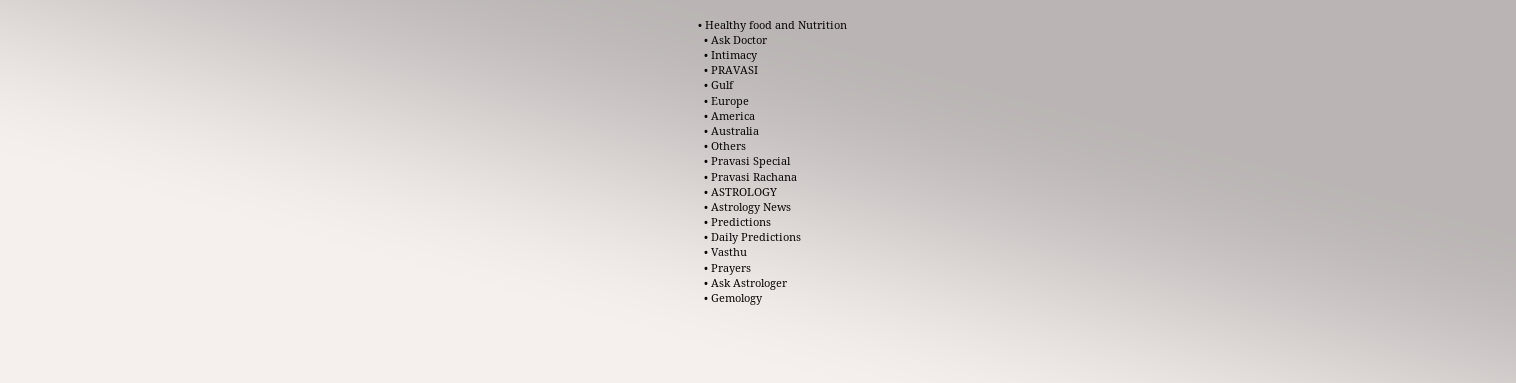• Healthy food and Nutrition
  • Ask Doctor
  • Intimacy
  • PRAVASI
  • Gulf
  • Europe
  • America
  • Australia
  • Others
  • Pravasi Special
  • Pravasi Rachana
  • ASTROLOGY
  • Astrology News
  • Predictions
  • Daily Predictions
  • Vasthu
  • Prayers
  • Ask Astrologer
  • Gemology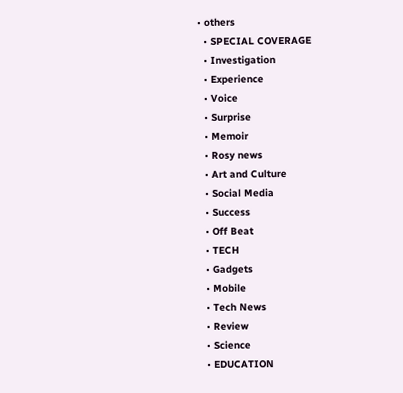• others
  • SPECIAL COVERAGE
  • Investigation
  • Experience
  • Voice
  • Surprise
  • Memoir
  • Rosy news
  • Art and Culture
  • Social Media
  • Success
  • Off Beat
  • TECH
  • Gadgets
  • Mobile
  • Tech News
  • Review
  • Science
  • EDUCATION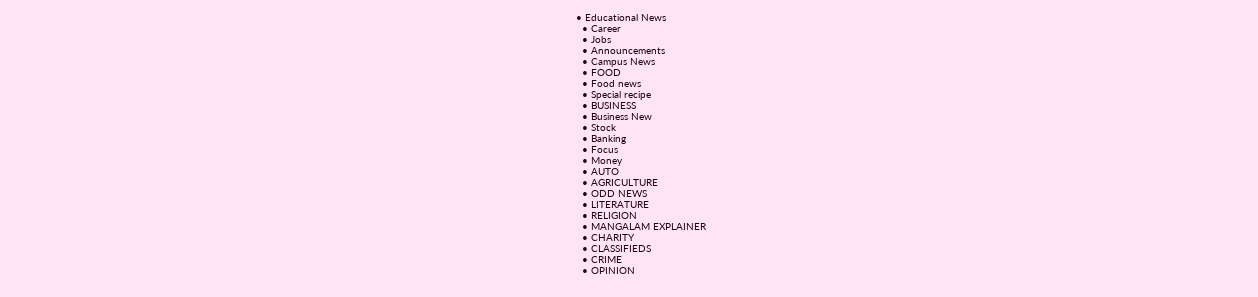• Educational News
  • Career
  • Jobs
  • Announcements
  • Campus News
  • FOOD
  • Food news
  • Special recipe
  • BUSINESS
  • Business New
  • Stock
  • Banking
  • Focus
  • Money
  • AUTO
  • AGRICULTURE
  • ODD NEWS
  • LITERATURE
  • RELIGION
  • MANGALAM EXPLAINER
  • CHARITY
  • CLASSIFIEDS
  • CRIME
  • OPINION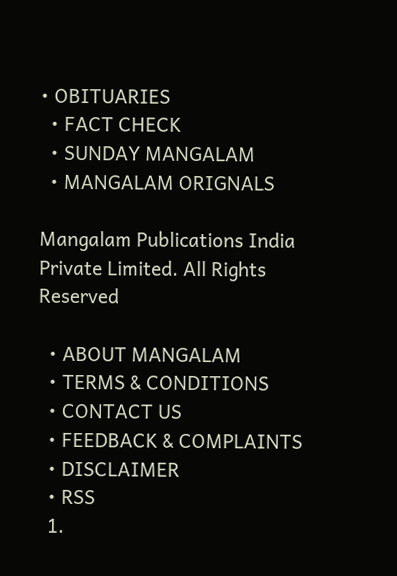• OBITUARIES
  • FACT CHECK
  • SUNDAY MANGALAM
  • MANGALAM ORIGNALS

Mangalam Publications India Private Limited. All Rights Reserved

  • ABOUT MANGALAM
  • TERMS & CONDITIONS
  • CONTACT US
  • FEEDBACK & COMPLAINTS
  • DISCLAIMER
  • RSS
  1.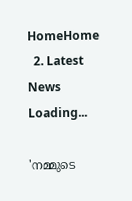HomeHome
  2. Latest News
Loading...

'നമ്മുടെ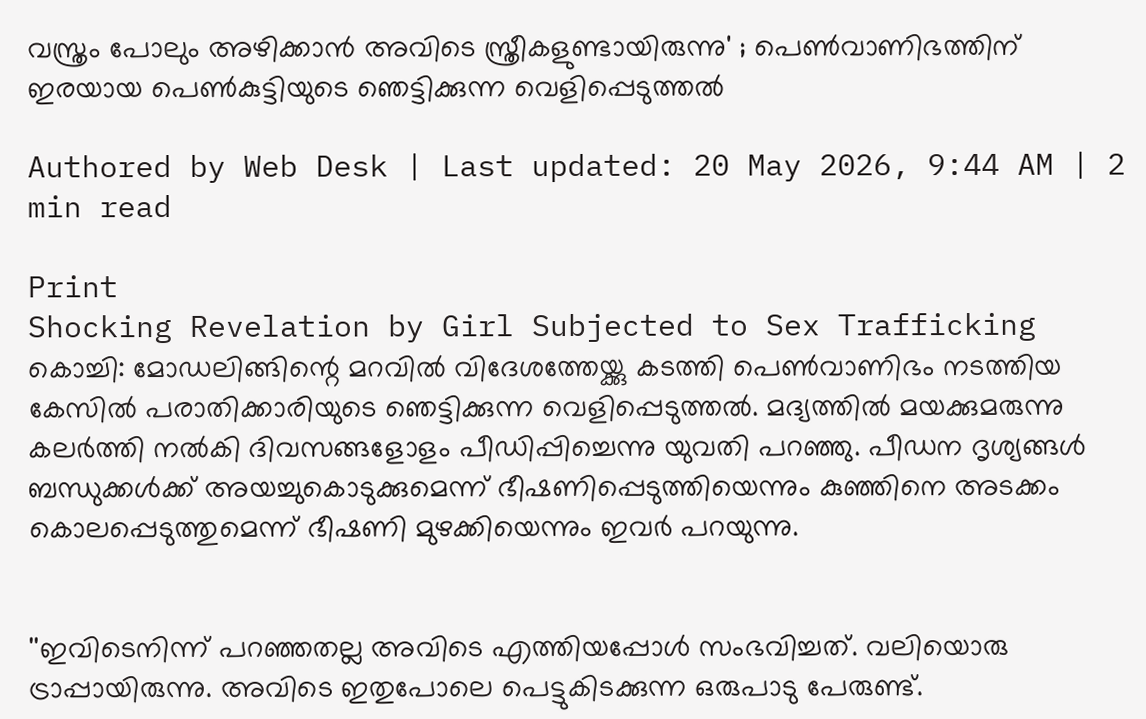വസ്ത്രം പോലും അഴിക്കാന്‍ അവിടെ സ്ത്രീകളുണ്ടായിരുന്നു' ; പെണ്‍വാണിഭത്തിന് ഇരയായ പെണ്‍കുട്ടിയുടെ ഞെട്ടിക്കുന്ന വെളിപ്പെടുത്തല്‍

Authored by Web Desk | Last updated: 20 May 2026, 9:44 AM | 2 min read

Print
Shocking Revelation by Girl Subjected to Sex Trafficking
കൊച്ചി: മോഡലിങ്ങിന്റെ മറവില്‍ വിദേശത്തേയ്ക്കു കടത്തി പെണ്‍വാണിഭം നടത്തിയ കേസില്‍ പരാതിക്കാരിയുടെ ഞെട്ടിക്കുന്ന വെളിപ്പെടുത്തല്‍. മദ്യത്തില്‍ മയക്കുമരുന്നു കലര്‍ത്തി നല്‍കി ദിവസങ്ങളോളം പീഡിപ്പിച്ചെന്നു യുവതി പറഞ്ഞു. പീഡന ദൃശ്യങ്ങള്‍ ബന്ധുക്കള്‍ക്ക് അയച്ചുകൊടുക്കുമെന്ന് ഭീഷണിപ്പെടുത്തിയെന്നും കുഞ്ഞിനെ അടക്കം കൊലപ്പെടുത്തുമെന്ന് ഭീഷണി മുഴക്കിയെന്നും ഇവര്‍ പറയുന്നു.


''ഇവിടെനിന്ന് പറഞ്ഞതല്ല അവിടെ എത്തിയപ്പോള്‍ സംഭവിച്ചത്. വലിയൊരു ട്രാപ്പായിരുന്നു. അവിടെ ഇതുപോലെ പെട്ടുകിടക്കുന്ന ഒരുപാടു പേരുണ്ട്.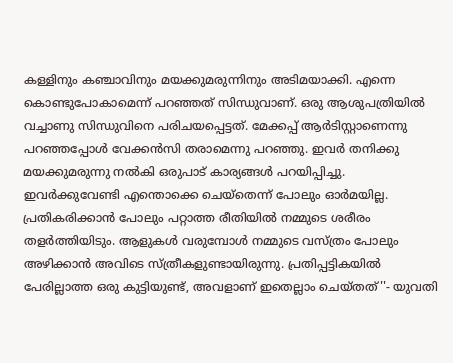കള്ളിനും കഞ്ചാവിനും മയക്കുമരുന്നിനും അടിമയാക്കി. എന്നെ കൊണ്ടുപോകാമെന്ന് പറഞ്ഞത് സിന്ധുവാണ്. ഒരു ആശുപത്രിയില്‍ വച്ചാണു സിന്ധുവിനെ പരിചയപ്പെട്ടത്. മേക്കപ്പ് ആര്‍ടിസ്റ്റാണെന്നു പറഞ്ഞപ്പോള്‍ വേക്കന്‍സി തരാമെന്നു പറഞ്ഞു. ഇവര്‍ തനിക്കു മയക്കുമരുന്നു നല്‍കി ഒരുപാട് കാര്യങ്ങള്‍ പറയിപ്പിച്ചു. ഇവര്‍ക്കുവേണ്ടി എന്തൊക്കെ ചെയ്‌തെന്ന് പോലും ഓര്‍മയില്ല. പ്രതികരിക്കാന്‍ പോലും പറ്റാത്ത രീതിയില്‍ നമ്മുടെ ശരീരം തളര്‍ത്തിയിടും. ആളുകള്‍ വരുമ്പോള്‍ നമ്മുടെ വസ്ത്രം പോലും അഴിക്കാന്‍ അവിടെ സ്ത്രീകളുണ്ടായിരുന്നു. പ്രതിപ്പട്ടികയില്‍ പേരില്ലാത്ത ഒരു കുട്ടിയുണ്ട്, അവളാണ് ഇതെല്ലാം ചെയ്തത്''- യുവതി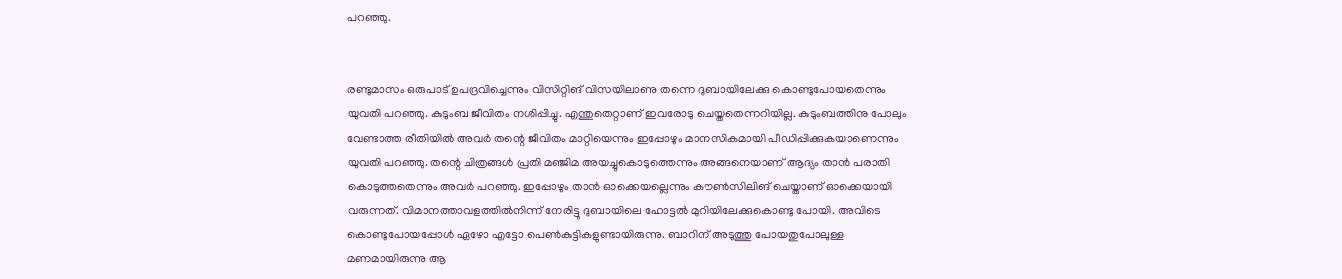പറഞ്ഞു.


രണ്ടുമാസം ഒരുപാട് ഉപദ്രവിച്ചെന്നും വിസിറ്റിങ് വിസയിലാണു തന്നെ ദുബായിലേക്കു കൊണ്ടുപോയതെന്നും യുവതി പറഞ്ഞു. കുടുംബ ജീവിതം നശിപ്പിച്ചു. എന്തുതെറ്റാണ് ഇവരോടു ചെയ്തതെന്നറിയില്ല. കുടുംബത്തിനു പോലും വേണ്ടാത്ത രീതിയില്‍ അവര്‍ തന്റെ ജീവിതം മാറ്റിയെന്നും ഇപ്പോഴും മാനസികമായി പീഡിപ്പിക്കുകയാണെന്നും യുവതി പറഞ്ഞു. തന്റെ ചിത്രങ്ങള്‍ പ്രതി മഞ്ജിമ അയച്ചുകൊടുത്തെന്നും അങ്ങനെയാണ് ആദ്യം താന്‍ പരാതി കൊടുത്തതെന്നും അവര്‍ പറഞ്ഞു. ഇപ്പോഴും താന്‍ ഓക്കെയല്ലെന്നും കൗണ്‍സിലിങ് ചെയ്താണ് ഓക്കെയായി വരുന്നത്. വിമാനത്താവളത്തില്‍നിന്ന് നേരിട്ടു ദുബായിലെ ഹോട്ടല്‍ മുറിയിലേക്കുകൊണ്ടു പോയി. അവിടെ കൊണ്ടുപോയപ്പോള്‍ ഏഴോ എട്ടോ പെണ്‍കുട്ടികളുണ്ടായിരുന്നു. ബാറിന് അടുത്തു പോയതുപോലുള്ള മണമായിരുന്നു ആ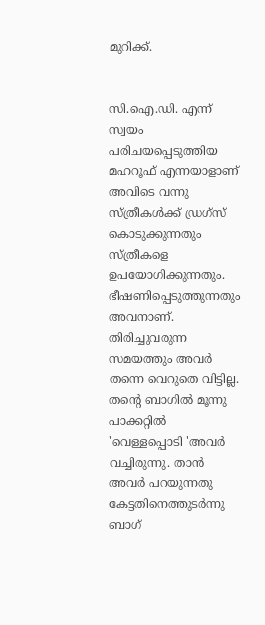മുറിക്ക്.


സി.ഐ.ഡി. എന്ന് സ്വയം പരിചയപ്പെടുത്തിയ മഹറൂഫ് എന്നയാളാണ് അവിടെ വന്നു സ്ത്രീകള്‍ക്ക് ഡ്രഗ്‌സ് കൊടുക്കുന്നതും സ്ത്രീകളെ ഉപയോഗിക്കുന്നതും. ഭീഷണിപ്പെടുത്തുന്നതും അവനാണ്. തിരിച്ചുവരുന്ന സമയത്തും അവര്‍ തന്നെ വെറുതെ വിട്ടില്ല. തന്റെ ബാഗില്‍ മൂന്നു പാക്കറ്റില്‍ 'വെള്ളപ്പൊടി 'അവര്‍ വച്ചിരുന്നു. താന്‍ അവര്‍ പറയുന്നതു കേട്ടതിനെത്തുടര്‍ന്നു ബാഗ്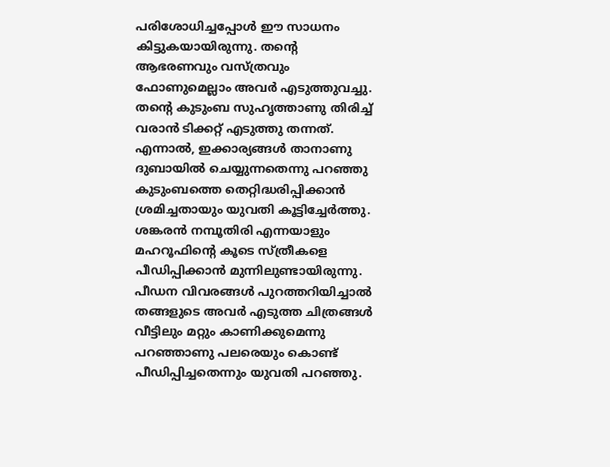പരിശോധിച്ചപ്പോള്‍ ഈ സാധനം കിട്ടുകയായിരുന്നു. തന്റെ ആഭരണവും വസ്ത്രവും ഫോണുമെല്ലാം അവര്‍ എടുത്തുവച്ചു. തന്റെ കുടുംബ സുഹൃത്താണു തിരിച്ച് വരാന്‍ ടിക്കറ്റ് എടുത്തു തന്നത്. എന്നാല്‍, ഇക്കാര്യങ്ങള്‍ താനാണു ദുബായില്‍ ചെയ്യുന്നതെന്നു പറഞ്ഞു കുടുംബത്തെ തെറ്റിദ്ധരിപ്പിക്കാന്‍ ശ്രമിച്ചതായും യുവതി കൂട്ടിച്ചേര്‍ത്തു. ശങ്കരന്‍ നമ്പൂതിരി എന്നയാളും മഹറൂഫിന്റെ കൂടെ സ്ത്രീകളെ പീഡിപ്പിക്കാന്‍ മുന്നിലുണ്ടായിരുന്നു. പീഡന വിവരങ്ങള്‍ പുറത്തറിയിച്ചാല്‍ തങ്ങളുടെ അവര്‍ എടുത്ത ചിത്രങ്ങള്‍ വീട്ടിലും മറ്റും കാണിക്കുമെന്നു പറഞ്ഞാണു പലരെയും കൊണ്ട് പീഡിപ്പിച്ചതെന്നും യുവതി പറഞ്ഞു.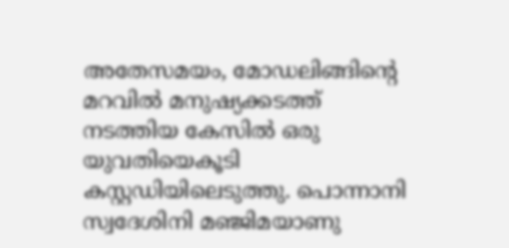അതേസമയം, മോഡലിങ്ങിന്റെ മറവില്‍ മനുഷ്യക്കടത്ത് നടത്തിയ കേസില്‍ ഒരു യുവതിയെകൂടി കസ്റ്റഡിയിലെടുത്തു. പൊന്നാനി സ്വദേശിനി മഞ്ജിമയാണു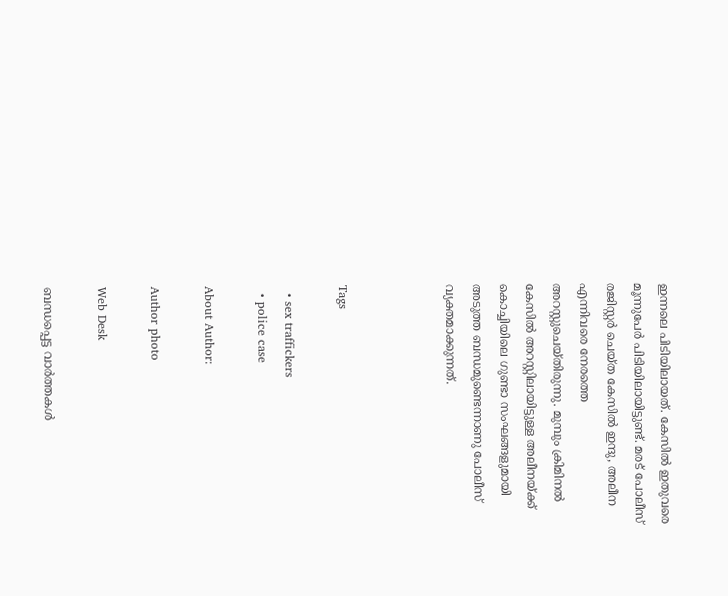ഇന്നലെ പിടിയിലായത്. കേസില്‍ ഇതുവരെ മൂന്നുപേര്‍ പിടിയിലായിട്ടുണ്ട്. മരട് പോലീസ് രജിസ്റ്റര്‍ ചെയ്ത കേസില്‍ ഇന്ദു, അലീന എന്നിവരെ നേരത്തെ അറസ്റ്റുചെയ്തിരുന്നു. മുമ്പും ക്രിമിനല്‍ കേസില്‍ അറസ്റ്റിലായിട്ടുള്ള അലീനയ്ക്ക് കൊച്ചിയിലെ ഗുണ്ടാ സംഘങ്ങളുമായി അടുത്ത ബന്ധമുണ്ടെന്നാണു പോലീസ് വ്യക്തമാക്കുന്നത്.



Tags

  • sex traffickers
  • police case

About Author:

Author photo

Web Desk

ബന്ധപ്പെട്ട വാർത്തകൾ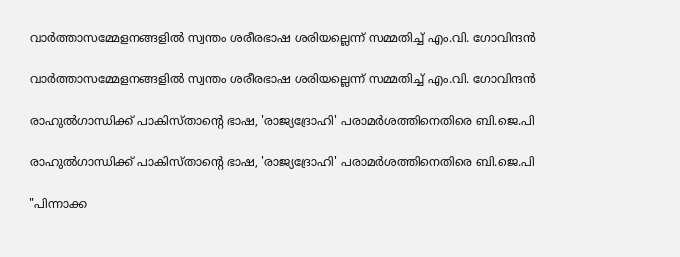വാർത്താസമ്മേളനങ്ങളിൽ സ്വന്തം ശരീരഭാഷ ശരിയല്ലെന്ന് സമ്മതിച്ച് എം.വി. ഗോവിന്ദൻ

വാർത്താസമ്മേളനങ്ങളിൽ സ്വന്തം ശരീരഭാഷ ശരിയല്ലെന്ന് സമ്മതിച്ച് എം.വി. ഗോവിന്ദൻ

രാഹുൽഗാന്ധിക്ക് പാകിസ്താന്റെ ഭാഷ, 'രാജ്യദ്രോഹി' പരാമർശത്തിനെതിരെ ബി.ജെ.പി

രാഹുൽഗാന്ധിക്ക് പാകിസ്താന്റെ ഭാഷ, 'രാജ്യദ്രോഹി' പരാമർശത്തിനെതിരെ ബി.ജെ.പി

"പിന്നാക്ക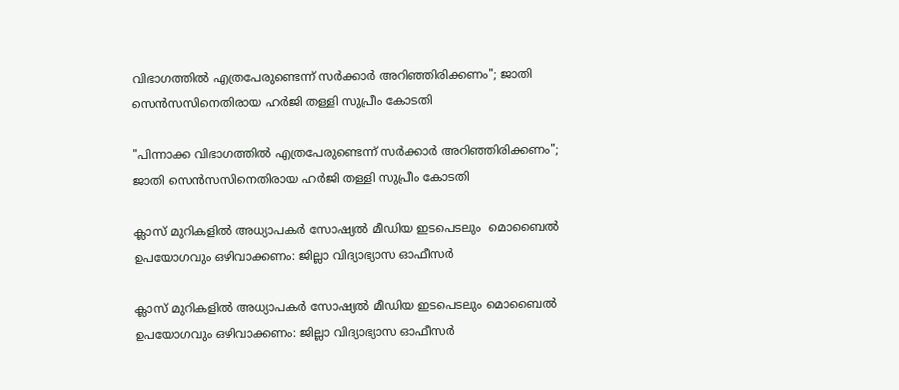വിഭാഗത്തിൽ എത്രപേരുണ്ടെന്ന് സർക്കാർ അറിഞ്ഞിരിക്കണം"; ജാതി സെൻസസിനെതിരായ ഹർജി തള്ളി സുപ്രീം കോടതി

"പിന്നാക്ക വിഭാഗത്തിൽ എത്രപേരുണ്ടെന്ന് സർക്കാർ അറിഞ്ഞിരിക്കണം"; ജാതി സെൻസസിനെതിരായ ഹർജി തള്ളി സുപ്രീം കോടതി

ക്ലാസ് മുറികളിൽ അധ്യാപകർ സോഷ്യല്‍ മീഡിയ ഇടപെടലും  മൊബൈൽ ഉപയോഗവും ഒഴിവാക്കണം: ജില്ലാ വിദ്യാഭ്യാസ ഓഫീസർ

ക്ലാസ് മുറികളിൽ അധ്യാപകർ സോഷ്യല്‍ മീഡിയ ഇടപെടലും മൊബൈൽ ഉപയോഗവും ഒഴിവാക്കണം: ജില്ലാ വിദ്യാഭ്യാസ ഓഫീസർ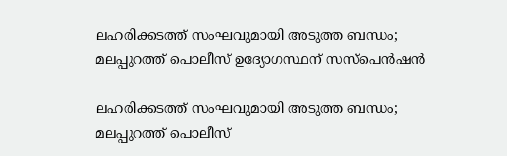ലഹരിക്കടത്ത് സംഘവുമായി അടുത്ത ബന്ധം; മലപ്പുറത്ത് പൊലീസ് ഉദ്യോഗസ്ഥന് സസ്‌പെൻഷൻ

ലഹരിക്കടത്ത് സംഘവുമായി അടുത്ത ബന്ധം; മലപ്പുറത്ത് പൊലീസ്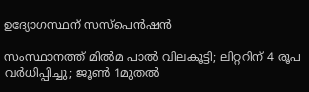ഉദ്യോഗസ്ഥന് സസ്‌പെൻഷൻ

സംസ്ഥാനത്ത് മിൽമ പാൽ വിലകൂട്ടി; ലിറ്ററിന് 4 രൂപ വര്‍ധിപ്പിച്ചു; ജൂണ്‍ 1മുതല്‍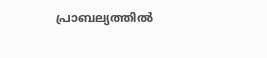പ്രാബല്യത്തില്‍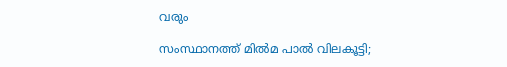വരും

സംസ്ഥാനത്ത് മിൽമ പാൽ വിലകൂട്ടി;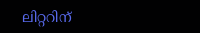ലിറ്ററിന്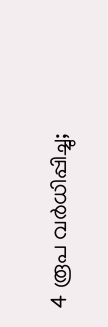4 രൂപ വര്‍ധിപ്പിച്ചു;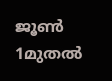ജൂണ്‍ 1മുതല്‍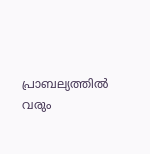പ്രാബല്യത്തില്‍ വരും